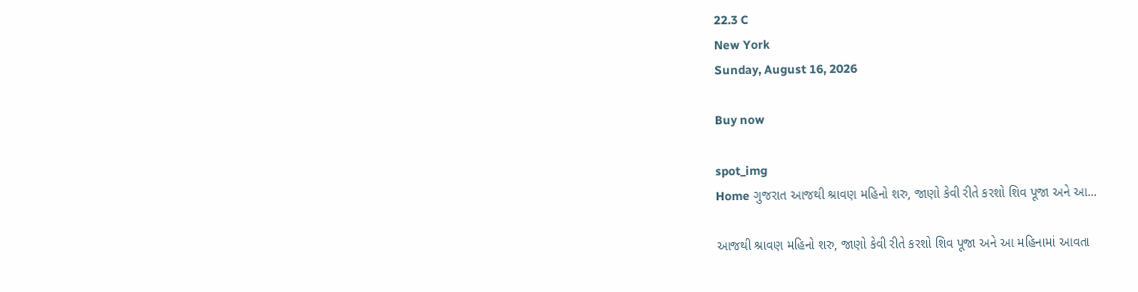22.3 C
New York
Sunday, August 16, 2026

Buy now

spot_img
Home ગુજરાત આજથી શ્રાવણ મહિનો શરુ, જાણો કેવી રીતે કરશો શિવ પૂજા અને આ...

આજથી શ્રાવણ મહિનો શરુ, જાણો કેવી રીતે કરશો શિવ પૂજા અને આ મહિનામાં આવતા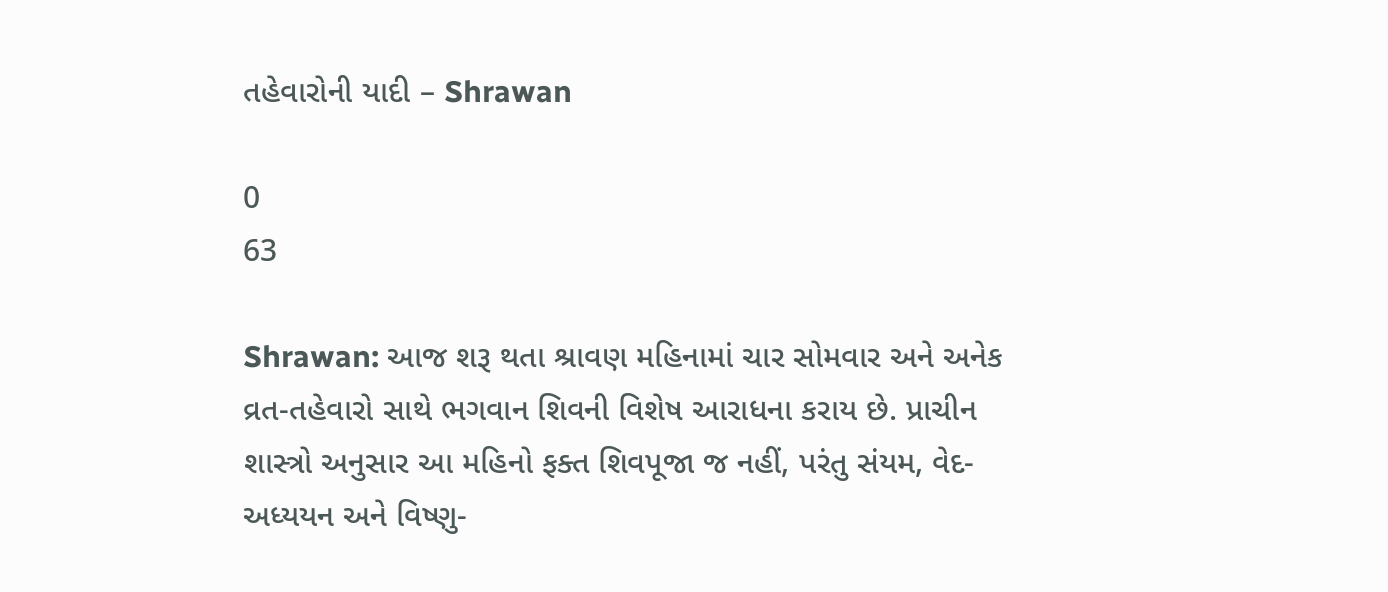તહેવારોની યાદી – Shrawan

0
63

Shrawan: આજ શરૂ થતા શ્રાવણ મહિનામાં ચાર સોમવાર અને અનેક વ્રત-તહેવારો સાથે ભગવાન શિવની વિશેષ આરાધના કરાય છે. પ્રાચીન શાસ્ત્રો અનુસાર આ મહિનો ફક્ત શિવપૂજા જ નહીં, પરંતુ સંયમ, વેદ-અધ્યયન અને વિષ્ણુ-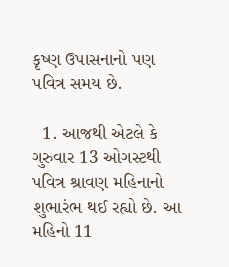કૃષ્ણ ઉપાસનાનો પણ પવિત્ર સમય છે.

  1. આજથી એટલે કે ગુરુવાર 13 ઓગસ્ટથી પવિત્ર શ્રાવણ મહિનાનો શુભારંભ થઈ રહ્યો છે. આ મહિનો 11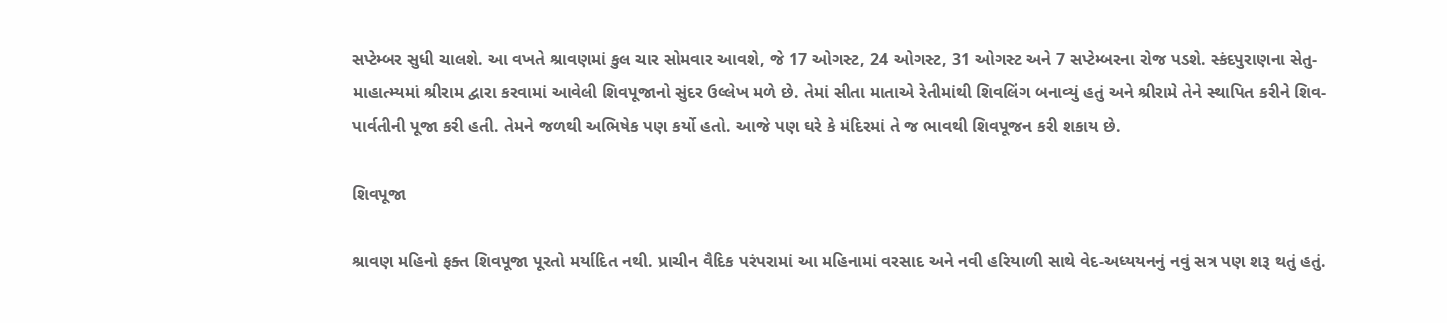સપ્ટેમ્બર સુધી ચાલશે. આ વખતે શ્રાવણમાં કુલ ચાર સોમવાર આવશે, જે 17 ઓગસ્ટ, 24 ઓગસ્ટ, 31 ઓગસ્ટ અને 7 સપ્ટેમ્બરના રોજ પડશે. સ્કંદપુરાણના સેતુ-માહાત્મ્યમાં શ્રીરામ દ્વારા કરવામાં આવેલી શિવપૂજાનો સુંદર ઉલ્લેખ મળે છે. તેમાં સીતા માતાએ રેતીમાંથી શિવલિંગ બનાવ્યું હતું અને શ્રીરામે તેને સ્થાપિત કરીને શિવ-પાર્વતીની પૂજા કરી હતી. તેમને જળથી અભિષેક પણ કર્યો હતો. આજે પણ ઘરે કે મંદિરમાં તે જ ભાવથી શિવપૂજન કરી શકાય છે.

શિવપૂજા

શ્રાવણ મહિનો ફક્ત શિવપૂજા પૂરતો મર્યાદિત નથી. પ્રાચીન વૈદિક પરંપરામાં આ મહિનામાં વરસાદ અને નવી હરિયાળી સાથે વેદ-અધ્યયનનું નવું સત્ર પણ શરૂ થતું હતું.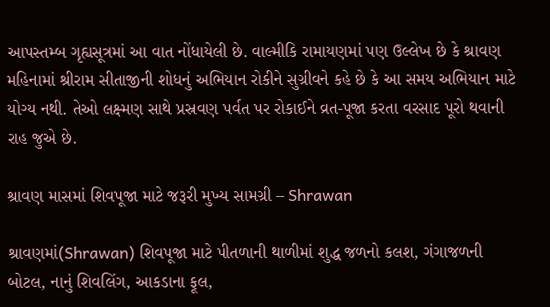આપસ્તમ્બ ગૃહ્યસૂત્રમાં આ વાત નોંધાયેલી છે. વાલ્મીકિ રામાયણમાં પણ ઉલ્લેખ છે કે શ્રાવણ મહિનામાં શ્રીરામ સીતાજીની શોધનું અભિયાન રોકીને સુગ્રીવને કહે છે કે આ સમય અભિયાન માટે યોગ્ય નથી. તેઓ લક્ષ્મણ સાથે પ્રસ્રવણ પર્વત પર રોકાઈને વ્રત-પૂજા કરતા વરસાદ પૂરો થવાની રાહ જુએ છે.

શ્રાવણ માસમાં શિવપૂજા માટે જરૂરી મુખ્ય સામગ્રી – Shrawan

શ્રાવણમાં(Shrawan) શિવપૂજા માટે પીતળાની થાળીમાં શુદ્ધ જળનો કલશ, ગંગાજળની બોટલ, નાનું શિવલિંગ, આકડાના ફૂલ,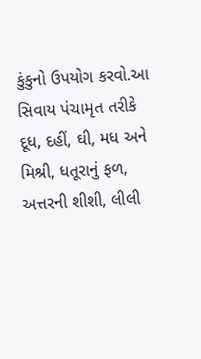કુંકુનો ઉપયોગ કરવો.આ સિવાય પંચામૃત તરીકે દૂધ, દહીં, ઘી, મધ અને મિશ્રી, ધતૂરાનું ફળ, અત્તરની શીશી, લીલી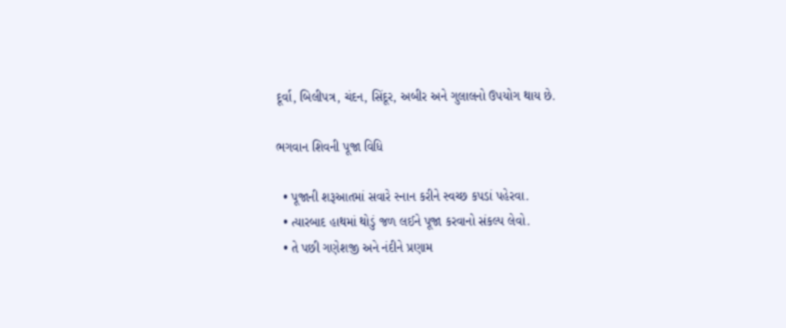દૂર્વા, બિલીપત્ર, ચંદન, સિંદૂર, અબીર અને ગુલાલનો ઉપયોગ થાય છે.

ભગવાન શિવની પૂજા વિધિ

  • પૂજાની શરૂઆતમાં સવારે સ્નાન કરીને સ્વચ્છ કપડાં પહેરવા.
  • ત્યારબાદ હાથમાં થોડું જળ લઈને પૂજા કરવાનો સંકલ્પ લેવો.
  • તે પછી ગણેશજી અને નંદીને પ્રણામ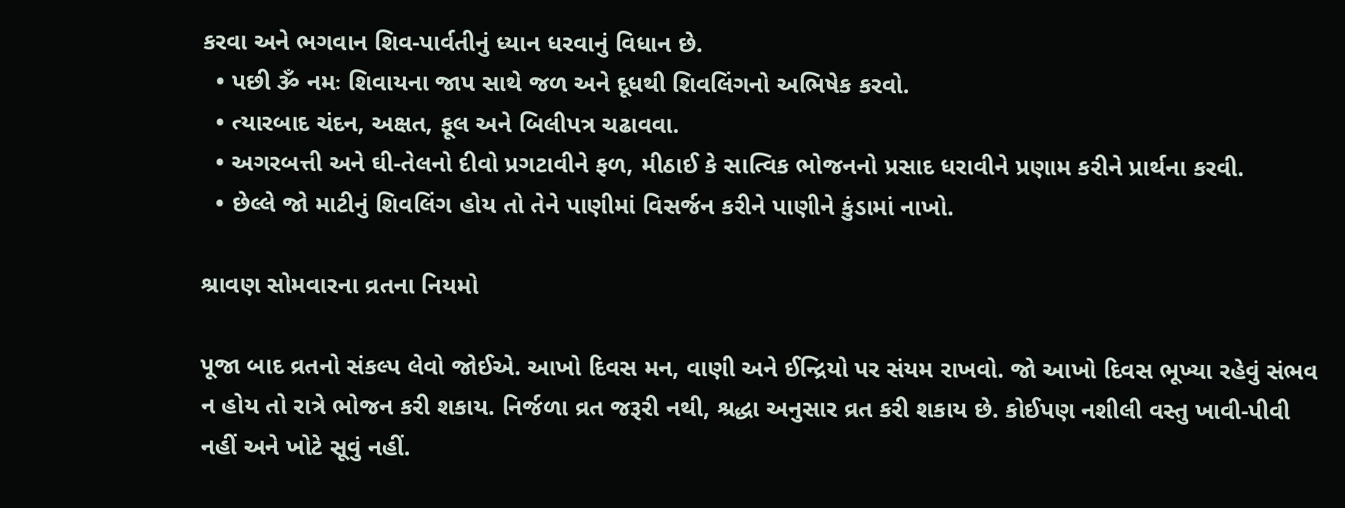કરવા અને ભગવાન શિવ-પાર્વતીનું ધ્યાન ધરવાનું વિધાન છે.
  • પછી ૐ નમઃ શિવાયના જાપ સાથે જળ અને દૂધથી શિવલિંગનો અભિષેક કરવો.
  • ત્યારબાદ ચંદન, અક્ષત, ફૂલ અને બિલીપત્ર ચઢાવવા.
  • અગરબત્તી અને ઘી-તેલનો દીવો પ્રગટાવીને ફળ, મીઠાઈ કે સાત્વિક ભોજનનો પ્રસાદ ધરાવીને પ્રણામ કરીને પ્રાર્થના કરવી.
  • છેલ્લે જો માટીનું શિવલિંગ હોય તો તેને પાણીમાં વિસર્જન કરીને પાણીને કુંડામાં નાખો.

શ્રાવણ સોમવારના વ્રતના નિયમો

પૂજા બાદ વ્રતનો સંકલ્પ લેવો જોઈએ. આખો દિવસ મન, વાણી અને ઈન્દ્રિયો પર સંયમ રાખવો. જો આખો દિવસ ભૂખ્યા રહેવું સંભવ ન હોય તો રાત્રે ભોજન કરી શકાય. નિર્જળા વ્રત જરૂરી નથી, શ્રદ્ધા અનુસાર વ્રત કરી શકાય છે. કોઈપણ નશીલી વસ્તુ ખાવી-પીવી નહીં અને ખોટે સૂવું નહીં.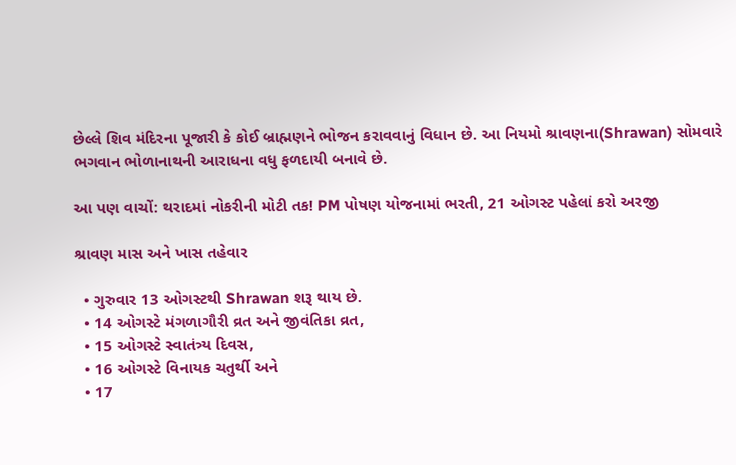છેલ્લે શિવ મંદિરના પૂજારી કે કોઈ બ્રાહ્મણને ભોજન કરાવવાનું વિધાન છે. આ નિયમો શ્રાવણના(Shrawan) સોમવારે ભગવાન ભોળાનાથની આરાધના વધુ ફળદાયી બનાવે છે.

આ પણ વાચોં: થરાદમાં નોકરીની મોટી તક! PM પોષણ યોજનામાં ભરતી, 21 ઓગસ્ટ પહેલાં કરો અરજી

શ્રાવણ માસ અને ખાસ તહેવાર

  • ગુરુવાર 13 ઓગસ્ટથી Shrawan શરૂ થાય છે.
  • 14 ઓગસ્ટે મંગળાગૌરી વ્રત અને જીવંતિકા વ્રત,
  • 15 ઓગસ્ટે સ્વાતંત્ર્ય દિવસ,
  • 16 ઓગસ્ટે વિનાયક ચતુર્થી અને
  • 17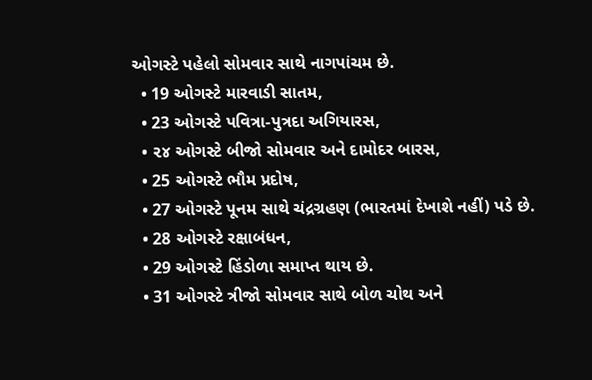ઓગસ્ટે પહેલો સોમવાર સાથે નાગપાંચમ છે.
  • 19 ઓગસ્ટે મારવાડી સાતમ,
  • 23 ઓગસ્ટે પવિત્રા-પુત્રદા અગિયારસ,
  • ૨૪ ઓગસ્ટે બીજો સોમવાર અને દામોદર બારસ,
  • 25 ઓગસ્ટે ભૌમ પ્રદોષ,
  • 27 ઓગસ્ટે પૂનમ સાથે ચંદ્રગ્રહણ (ભારતમાં દેખાશે નહીં) પડે છે.
  • 28 ઓગસ્ટે રક્ષાબંધન,
  • 29 ઓગસ્ટે હિંડોળા સમાપ્ત થાય છે.
  • 31 ઓગસ્ટે ત્રીજો સોમવાર સાથે બોળ ચોથ અને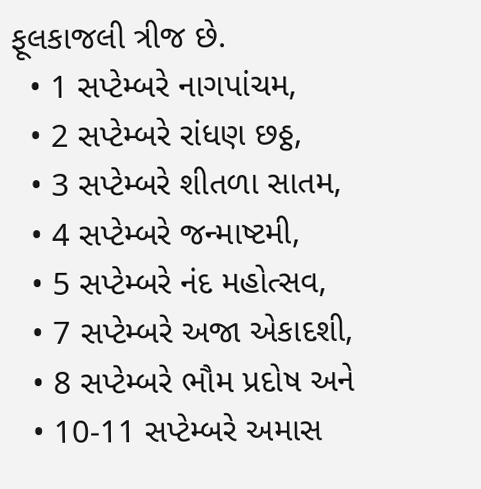ફૂલકાજલી ત્રીજ છે.
  • 1 સપ્ટેમ્બરે નાગપાંચમ,
  • 2 સપ્ટેમ્બરે રાંધણ છઠ્ઠ,
  • 3 સપ્ટેમ્બરે શીતળા સાતમ,
  • 4 સપ્ટેમ્બરે જન્માષ્ટમી,
  • 5 સપ્ટેમ્બરે નંદ મહોત્સવ,
  • 7 સપ્ટેમ્બરે અજા એકાદશી,
  • 8 સપ્ટેમ્બરે ભૌમ પ્રદોષ અને
  • 10-11 સપ્ટેમ્બરે અમાસ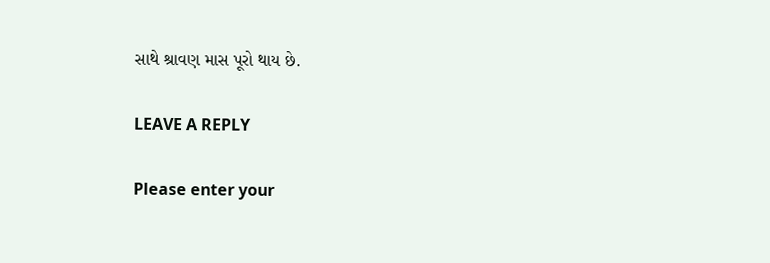સાથે શ્રાવણ માસ પૂરો થાય છે.

LEAVE A REPLY

Please enter your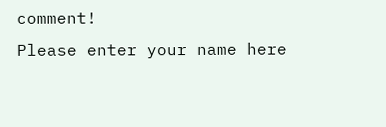comment!
Please enter your name here